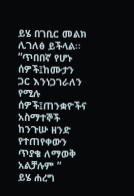ይሄ በገቢር መልክ ሊገለፅ ይችላል፡፡“ጥበበኛ የሆኑ ሰዎች፤ከሙታን ጋር እንነጋገራለን የሚሉ ሰዎች፤ጠንቋዮችና አስማተኞች ከንጉሡ ዘንድ የተጠየቀውን ጥያቄ ለማወቅ አልቻሉም ”
ይሄ ሐረግ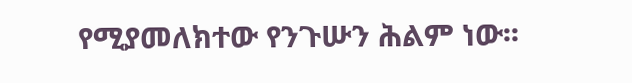የሚያመለክተው የንጉሡን ሕልም ነው፡፡